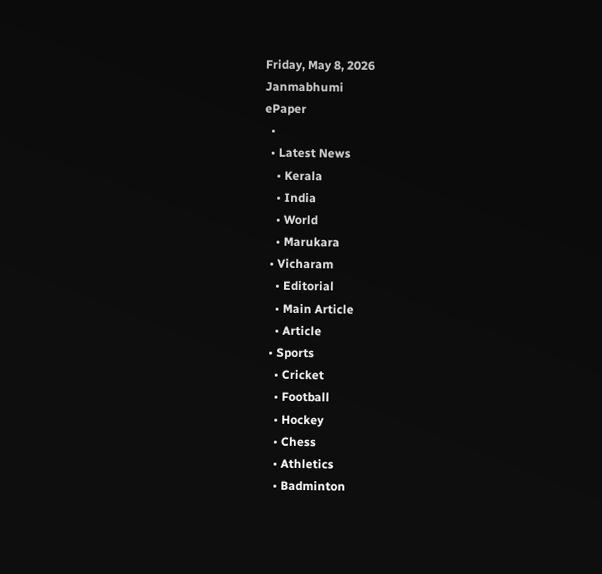Friday, May 8, 2026
Janmabhumi
ePaper
  •
  • Latest News
    • Kerala
    • India
    • World
    • Marukara
  • Vicharam
    • Editorial
    • Main Article
    • Article
  • Sports
    • Cricket
    • Football
    • Hockey
    • Chess
    • Athletics
    • Badminton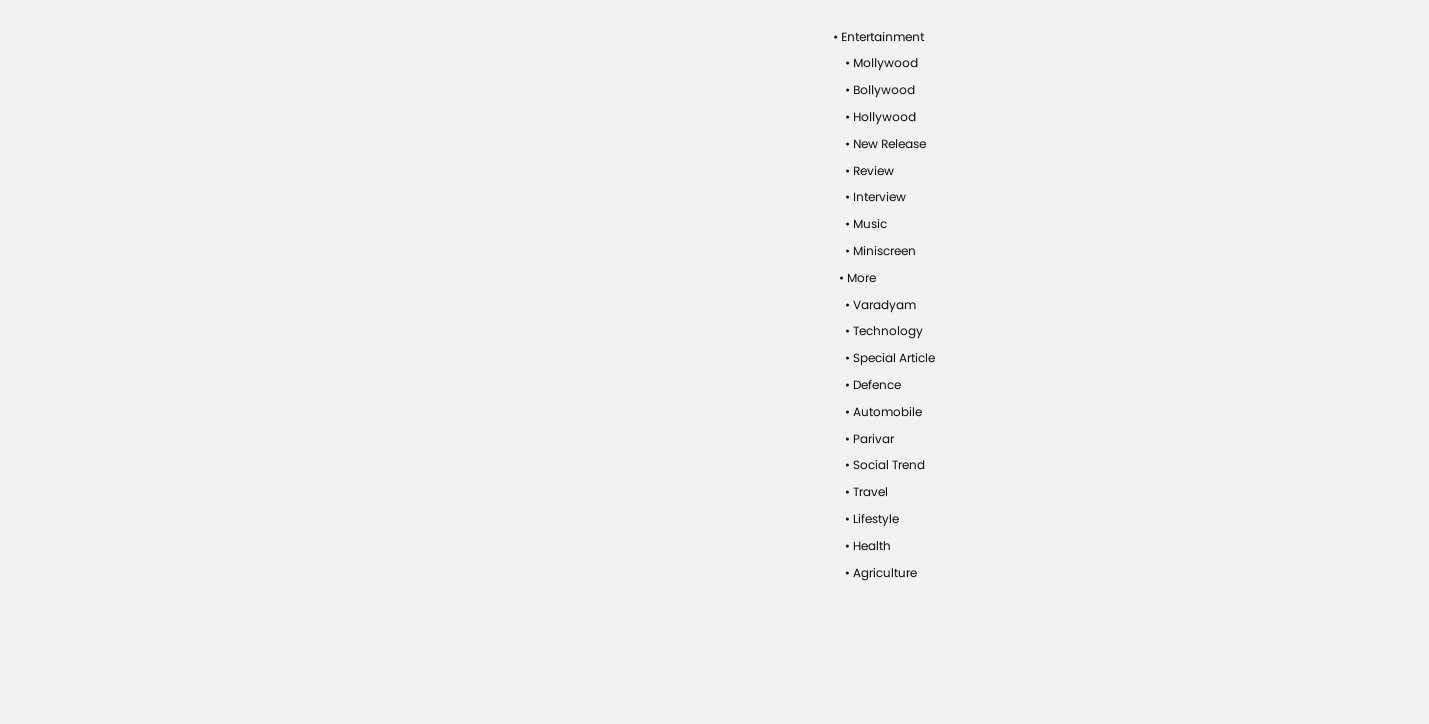• Entertainment
    • Mollywood
    • Bollywood
    • Hollywood
    • New Release
    • Review
    • Interview
    • Music
    • Miniscreen
  • More
    • Varadyam
    • Technology
    • Special Article
    • Defence
    • Automobile
    • Parivar
    • Social Trend
    • Travel
    • Lifestyle
    • Health
    • Agriculture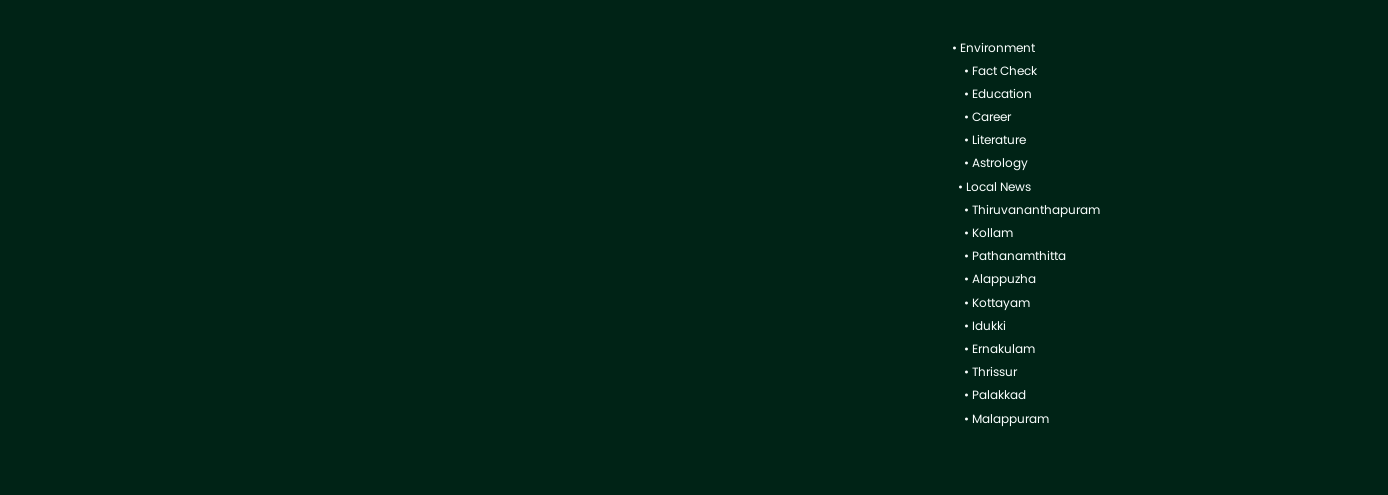• Environment
    • Fact Check
    • Education
    • Career
    • Literature
    • Astrology
  • Local News
    • Thiruvananthapuram
    • Kollam
    • Pathanamthitta
    • Alappuzha
    • Kottayam
    • Idukki
    • Ernakulam
    • Thrissur
    • Palakkad
    • Malappuram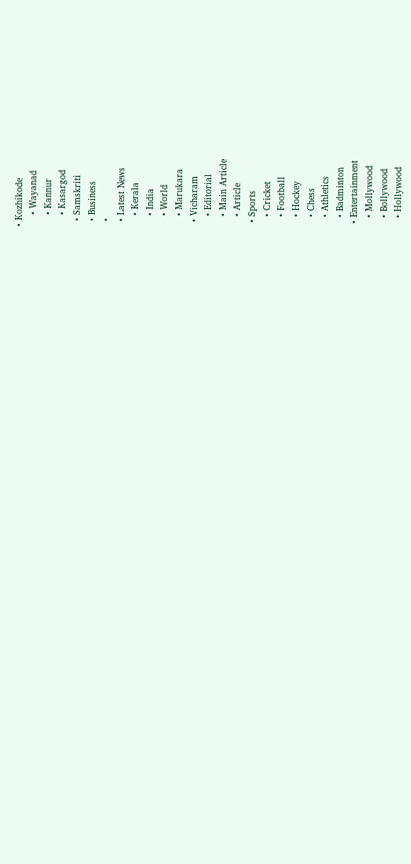• Kozhikode
    • Wayanad
    • Kannur
    • Kasargod
  • Samskriti
  • Business
  •
  • Latest News
    • Kerala
    • India
    • World
    • Marukara
  • Vicharam
    • Editorial
    • Main Article
    • Article
  • Sports
    • Cricket
    • Football
    • Hockey
    • Chess
    • Athletics
    • Badminton
  • Entertainment
    • Mollywood
    • Bollywood
    • Hollywood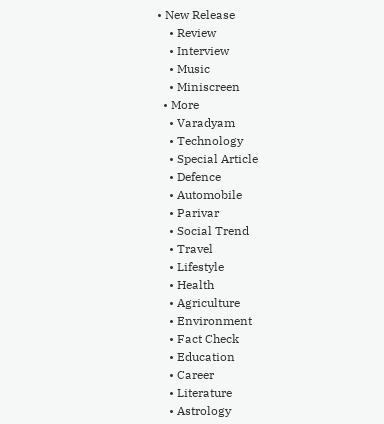• New Release
    • Review
    • Interview
    • Music
    • Miniscreen
  • More
    • Varadyam
    • Technology
    • Special Article
    • Defence
    • Automobile
    • Parivar
    • Social Trend
    • Travel
    • Lifestyle
    • Health
    • Agriculture
    • Environment
    • Fact Check
    • Education
    • Career
    • Literature
    • Astrology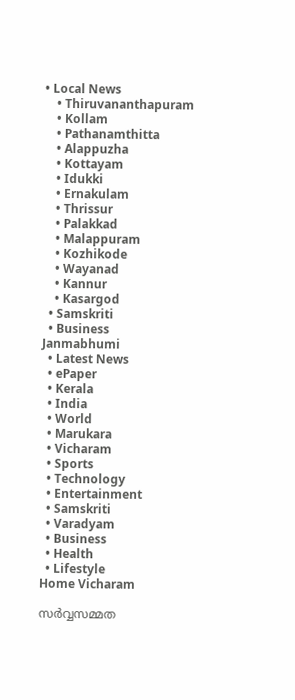• Local News
    • Thiruvananthapuram
    • Kollam
    • Pathanamthitta
    • Alappuzha
    • Kottayam
    • Idukki
    • Ernakulam
    • Thrissur
    • Palakkad
    • Malappuram
    • Kozhikode
    • Wayanad
    • Kannur
    • Kasargod
  • Samskriti
  • Business
Janmabhumi
  • Latest News
  • ePaper
  • Kerala
  • India
  • World
  • Marukara
  • Vicharam
  • Sports
  • Technology
  • Entertainment
  • Samskriti
  • Varadyam
  • Business
  • Health
  • Lifestyle
Home Vicharam

സര്‍വ്വസമ്മത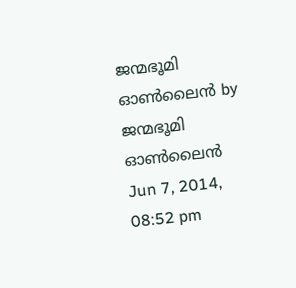ജന്മഭൂമി ഓണ്‍ലൈന്‍ by ജന്മഭൂമി ഓണ്‍ലൈന്‍
Jun 7, 2014, 08:52 pm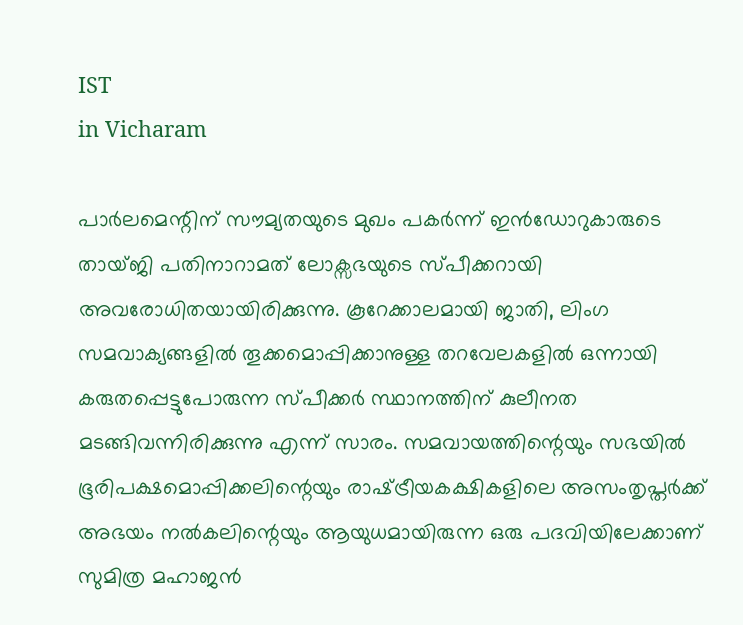IST
in Vicharam

പാര്‍ലമെന്റിന്‌ സൗമ്യതയുടെ മുഖം പകര്‍ന്ന്‌ ഇന്‍ഡോറുകാരുടെ തായ്ജി പതിനാറാമത്‌ ലോക്സഭയുടെ സ്പീക്കറായി അവരോധിതയായിരിക്കുന്നു. കൂറേക്കാലമായി ജാതി, ലിംഗ സമവാക്യങ്ങളില്‍ തൂക്കമൊപ്പിക്കാനുള്ള തറവേലകളില്‍ ഒന്നായി കരുതപ്പെട്ടുപോരുന്ന സ്പീക്കര്‍ സ്ഥാനത്തിന്‌ കുലീനത മടങ്ങിവന്നിരിക്കുന്നു എന്ന്‌ സാരം. സമവായത്തിന്റെയും സഭയില്‍ ഭൂരിപക്ഷമൊപ്പിക്കലിന്റെയും രാഷ്‌ട്രീയകക്ഷികളിലെ അസംതൃപ്തര്‍ക്ക്‌ അഭയം നല്‍കലിന്റെയും ആയുധമായിരുന്ന ഒരു പദവിയിലേക്കാണ്‌ സുമിത്ര മഹാജന്‍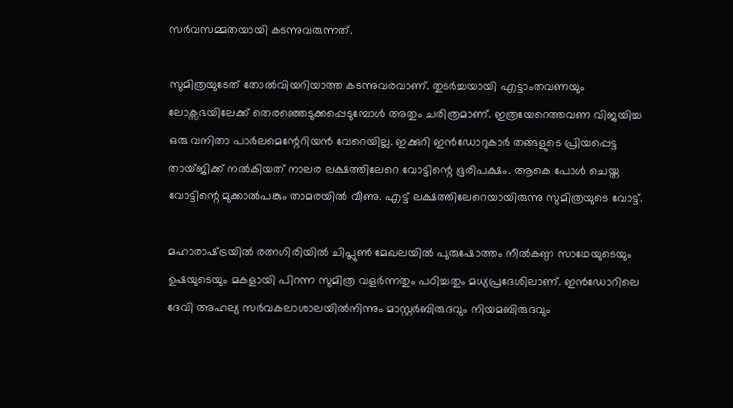സര്‍വസമ്മതയായി കടന്നുവരുന്നത്‌.

സുമിത്രയുടേത്‌ തോല്‍വിയറിയാത്ത കടന്നുവരവാണ്‌. തുടര്‍ച്ചയായി എട്ടാംതവണയും ലോക്സഭയിലേക്ക്‌ തെരഞ്ഞെടുക്കപ്പെടുമ്പോള്‍ അതും ചരിത്രമാണ്‌. ഇത്രയേറെത്തവണ വിജയിച്ച ഒരു വനിതാ പാര്‍ലമെന്റേറിയന്‍ വേറെയില്ല. ഇക്കുറി ഇന്‍ഡോറുകാര്‍ തങ്ങളുടെ പ്രിയപ്പെട്ട തായ്ജിക്ക്‌ നല്‍കിയത്‌ നാലര ലക്ഷത്തിലേറെ വോട്ടിന്റെ ഭൂരിപക്ഷം. ആകെ പോള്‍ ചെയ്ത വോട്ടിന്റെ മുക്കാല്‍പങ്കും താമരയില്‍ വീണു. എട്ട്‌ ലക്ഷത്തിലേറെയായിരുന്നു സുമിത്രയുടെ വോട്ട്‌.

മഹാരാഷ്‌ട്രയില്‍ രത്നഗിരിയില്‍ ചിപ്ലുണ്‍ മേഖലയില്‍ പുരുഷോത്തം നീല്‍കണ്ഠ സാഥേയുടെയും ഉഷയുടെയും മകളായി പിറന്ന സുമിത്ര വളര്‍ന്നതും പഠിച്ചതും മധ്യപ്രദേശിലാണ്‌. ഇന്‍ഡോറിലെ ദേവി അഹല്യ സര്‍വകലാശാലയില്‍നിന്നും മാസ്റ്റര്‍ബിരുദവും നിയമബിരുദവും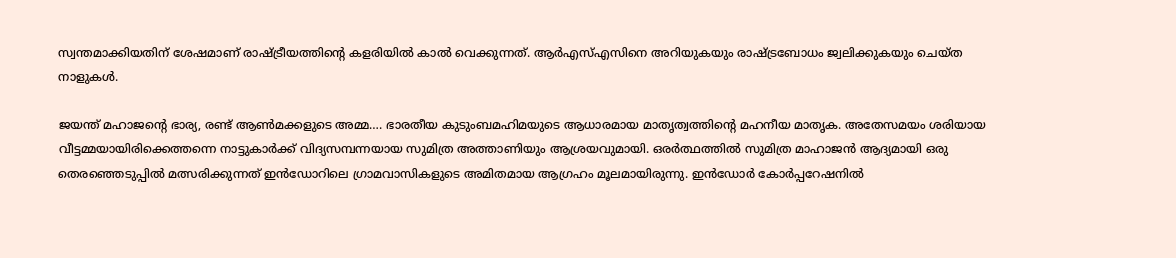സ്വന്തമാക്കിയതിന്‌ ശേഷമാണ്‌ രാഷ്‌ട്രീയത്തിന്റെ കളരിയില്‍ കാല്‍ വെക്കുന്നത്‌. ആര്‍എസ്‌എസിനെ അറിയുകയും രാഷ്‌ട്രബോധം ജ്വലിക്കുകയും ചെയ്ത നാളുകള്‍.

ജയന്ത്‌ മഹാജന്റെ ഭാര്യ, രണ്ട്‌ ആണ്‍മക്കളുടെ അമ്മ…. ഭാരതീയ കുടുംബമഹിമയുടെ ആധാരമായ മാതൃത്വത്തിന്റെ മഹനീയ മാതൃക. അതേസമയം ശരിയായ വീട്ടമ്മയായിരിക്കെത്തന്നെ നാട്ടുകാര്‍ക്ക്‌ വിദ്യസമ്പന്നയായ സുമിത്ര അത്താണിയും ആശ്രയവുമായി. ഒരര്‍ത്ഥത്തില്‍ സുമിത്ര മാഹാജന്‍ ആദ്യമായി ഒരു തെരഞ്ഞെടുപ്പില്‍ മത്സരിക്കുന്നത്‌ ഇന്‍ഡോറിലെ ഗ്രാമവാസികളുടെ അമിതമായ ആഗ്രഹം മൂലമായിരുന്നു. ഇന്‍ഡോര്‍ കോര്‍പ്പറേഷനില്‍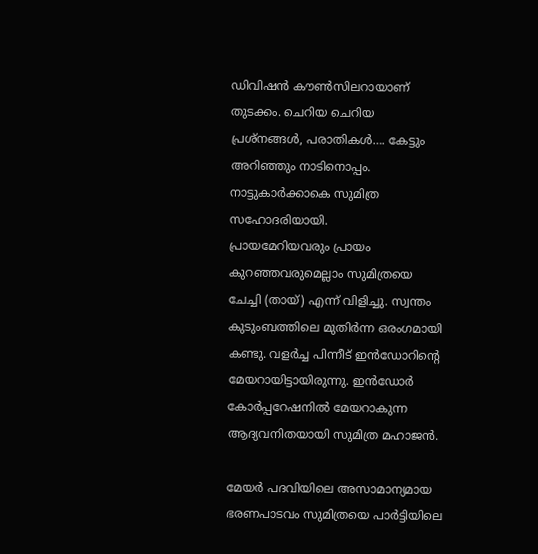ഡിവിഷന്‍ കൗണ്‍സിലറായാണ്‌ തുടക്കം. ചെറിയ ചെറിയ പ്രശ്നങ്ങള്‍, പരാതികള്‍…. കേട്ടും അറിഞ്ഞും നാടിനൊപ്പം. നാട്ടുകാര്‍ക്കാകെ സുമിത്ര സഹോദരിയായി.
പ്രായമേറിയവരും പ്രായം കുറഞ്ഞവരുമെല്ലാം സുമിത്രയെ ചേച്ചി (തായ്‌) എന്ന്‌ വിളിച്ചു. സ്വന്തം കുടുംബത്തിലെ മുതിര്‍ന്ന ഒരംഗമായി കണ്ടു. വളര്‍ച്ച പിന്നീട്‌ ഇന്‍ഡോറിന്റെ മേയറായിട്ടായിരുന്നു. ഇന്‍ഡോര്‍ കോര്‍പ്പറേഷനില്‍ മേയറാകുന്ന ആദ്യവനിതയായി സുമിത്ര മഹാജന്‍.

മേയര്‍ പദവിയിലെ അസാമാന്യമായ ഭരണപാടവം സുമിത്രയെ പാര്‍ട്ടിയിലെ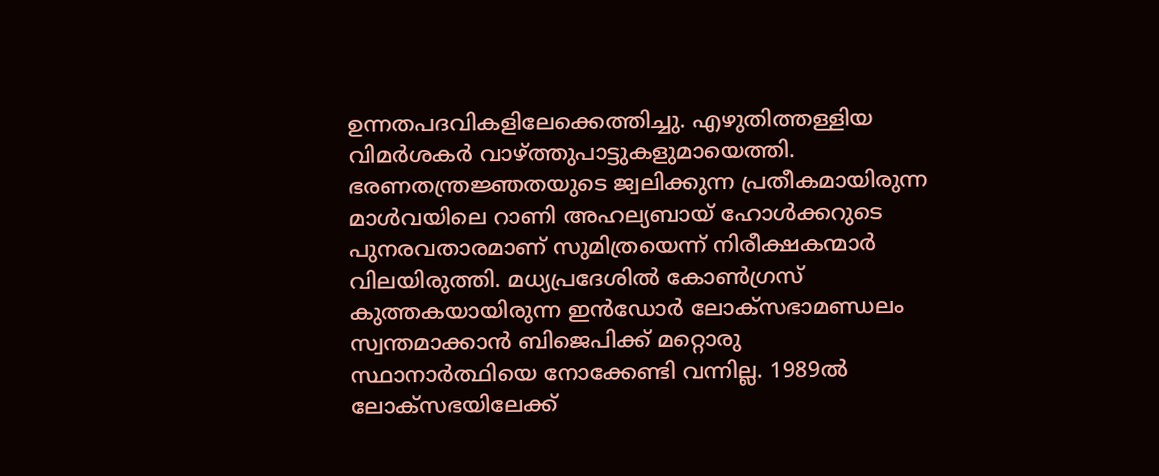ഉന്നതപദവികളിലേക്കെത്തിച്ചു. എഴുതിത്തള്ളിയ വിമര്‍ശകര്‍ വാഴ്‌ത്തുപാട്ടുകളുമായെത്തി. ഭരണതന്ത്രജ്ഞതയുടെ ജ്വലിക്കുന്ന പ്രതീകമായിരുന്ന മാള്‍വയിലെ റാണി അഹല്യബായ്‌ ഹോള്‍ക്കറുടെ പുനരവതാരമാണ്‌ സുമിത്രയെന്ന്‌ നിരീക്ഷകന്മാര്‍ വിലയിരുത്തി. മധ്യപ്രദേശില്‍ കോണ്‍ഗ്രസ്‌ കുത്തകയായിരുന്ന ഇന്‍ഡോര്‍ ലോക്സഭാമണ്ഡലം സ്വന്തമാക്കാന്‍ ബിജെപിക്ക്‌ മറ്റൊരു സ്ഥാനാര്‍ത്ഥിയെ നോക്കേണ്ടി വന്നില്ല. 1989ല്‍ ലോക്സഭയിലേക്ക്‌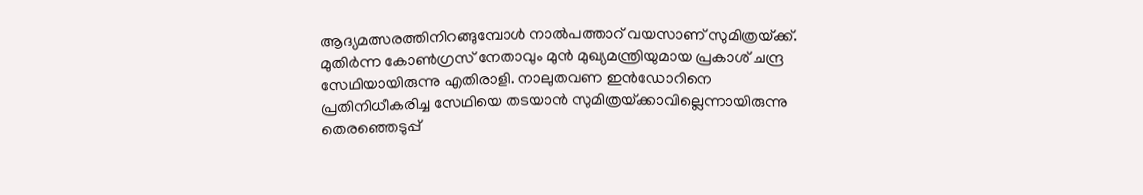ആദ്യമത്സരത്തിനിറങ്ങുമ്പോള്‍ നാല്‍പത്താറ്‌ വയസാണ്‌ സുമിത്രയ്‌ക്ക്‌. മുതിര്‍ന്ന കോണ്‍ഗ്രസ്‌ നേതാവും മുന്‍ മുഖ്യമന്ത്രിയുമായ പ്രകാശ്‌ ചന്ദ്ര സേഥിയായിരുന്നു എതിരാളി. നാലുതവണ ഇന്‍ഡോറിനെ പ്രതിനിധീകരിച്ച സേഥിയെ തടയാന്‍ സുമിത്രയ്‌ക്കാവില്ലെന്നായിരുന്നു തെരഞ്ഞെടുപ്പ്‌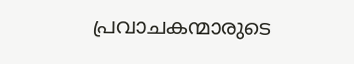പ്രവാചകന്മാരുടെ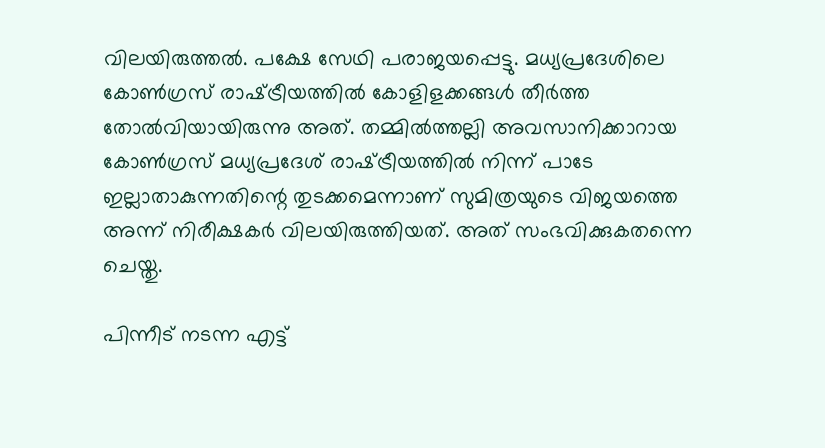വിലയിരുത്തല്‍. പക്ഷേ സേഥി പരാജയപ്പെട്ടു. മധ്യപ്രദേശിലെ കോണ്‍ഗ്രസ്‌ രാഷ്‌ട്രീയത്തില്‍ കോളിളക്കങ്ങള്‍ തീര്‍ത്ത തോല്‍വിയായിരുന്നു അത്‌. തമ്മില്‍ത്തല്ലി അവസാനിക്കാറായ കോണ്‍ഗ്രസ്‌ മധ്യപ്രദേശ്‌ രാഷ്‌ട്രീയത്തില്‍ നിന്ന്‌ പാടേ ഇല്ലാതാകുന്നതിന്റെ തുടക്കമെന്നാണ്‌ സുമിത്രയുടെ വിജയത്തെ അന്ന്‌ നിരീക്ഷകര്‍ വിലയിരുത്തിയത്‌. അത്‌ സംഭവിക്കുകതന്നെ ചെയ്തു.

പിന്നീട്‌ നടന്ന എട്ട്‌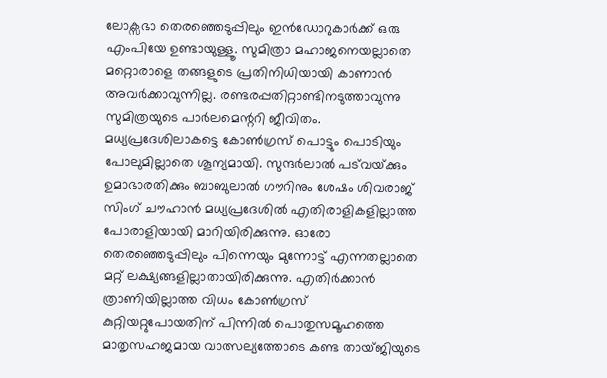ലോക്സഭാ തെരഞ്ഞെടുപ്പിലും ഇന്‍ഡോറുകാര്‍ക്ക്‌ ഒരു എംപിയേ ഉണ്ടായുള്ളൂ. സുമിത്രാ മഹാജനെയല്ലാതെ മറ്റൊരാളെ തങ്ങളുടെ പ്രതിനിധിയായി കാണാന്‍ അവര്‍ക്കാവുന്നില്ല. രണ്ടരപ്പതിറ്റാണ്ടിനടുത്താവുന്നു സുമിത്രയുടെ പാര്‍ലമെന്ററി ജീവിതം. മധ്യപ്രദേശിലാകട്ടെ കോണ്‍ഗ്രസ്‌ പൊട്ടും പൊടിയും പോലുമില്ലാതെ ശൂന്യമായി. സുന്ദര്‍ലാല്‍ പട്‌വയ്‌ക്കും ഉമാഭാരതിക്കും ബാബുലാല്‍ ഗൗറിനും ശേഷം ശിവരാജ്‌ സിംഗ്‌ ചൗഹാന്‍ മധ്യപ്രദേശില്‍ എതിരാളികളില്ലാത്ത പോരാളിയായി മാറിയിരിക്കുന്നു. ഓരോ തെരഞ്ഞെടുപ്പിലും പിന്നെയും മുന്നോട്ട്‌ എന്നതല്ലാതെ മറ്റ്‌ ലക്ഷ്യങ്ങളില്ലാതായിരിക്കുന്നു. എതിര്‍ക്കാന്‍ ത്രാണിയില്ലാത്ത വിധം കോണ്‍ഗ്രസ്‌ കുറ്റിയറ്റുപോയതിന്‌ പിന്നില്‍ പൊതുസമൂഹത്തെ മാതൃസഹജമായ വാത്സല്യത്തോടെ കണ്ട തായ്ജിയുടെ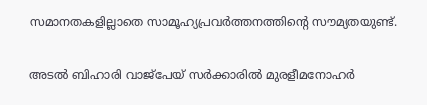സമാനതകളില്ലാതെ സാമൂഹ്യപ്രവര്‍ത്തനത്തിന്റെ സൗമ്യതയുണ്ട്‌.

അടല്‍ ബിഹാരി വാജ്പേയ്‌ സര്‍ക്കാരില്‍ മുരളീമനോഹര്‍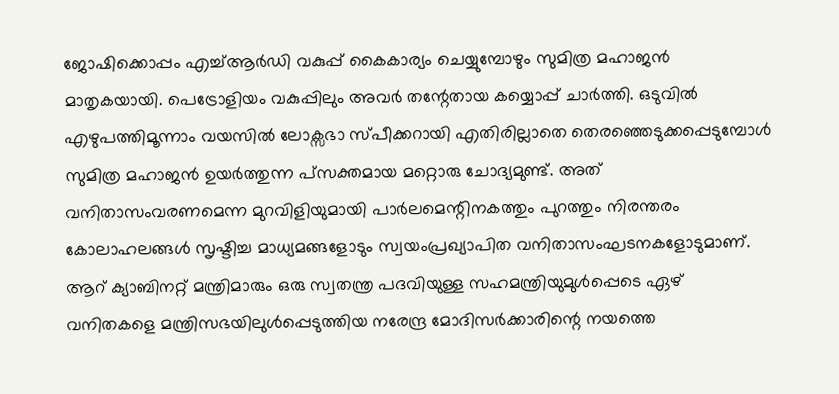ജോഷിക്കൊപ്പം എച്ച്‌ആര്‍ഡി വകുപ്പ്‌ കൈകാര്യം ചെയ്യുമ്പോഴും സുമിത്ര മഹാജന്‍ മാതൃകയായി. പെട്രോളിയം വകുപ്പിലും അവര്‍ തന്റേതായ കയ്യൊപ്പ്‌ ചാര്‍ത്തി. ഒടുവില്‍ എഴുപത്തിമൂന്നാം വയസില്‍ ലോക്സഭാ സ്പീക്കറായി എതിരില്ലാതെ തെരഞ്ഞെടുക്കപ്പെടുമ്പോള്‍ സുമിത്ര മഹാജന്‍ ഉയര്‍ത്തുന്ന പ്സക്തമായ മറ്റൊരു ചോദ്യമുണ്ട്‌. അത്‌ വനിതാസംവരണമെന്ന മുറവിളിയുമായി പാര്‍ലമെന്റിനകത്തും പുറത്തും നിരന്തരം കോലാഹലങ്ങള്‍ സൃഷ്ടിച്ച മാധ്യമങ്ങളോടും സ്വയംപ്രഖ്യാപിത വനിതാസംഘടനകളോടുമാണ്‌. ആറ്‌ ക്യാബിനറ്റ്‌ മന്ത്രിമാരും ഒരു സ്വതന്ത്ര പദവിയുള്ള സഹമന്ത്രിയുമുള്‍പ്പെടെ ഏഴ്‌ വനിതകളെ മന്ത്രിസഭയിലുള്‍പ്പെടുത്തിയ നരേന്ദ്ര മോദിസര്‍ക്കാരിന്റെ നയത്തെ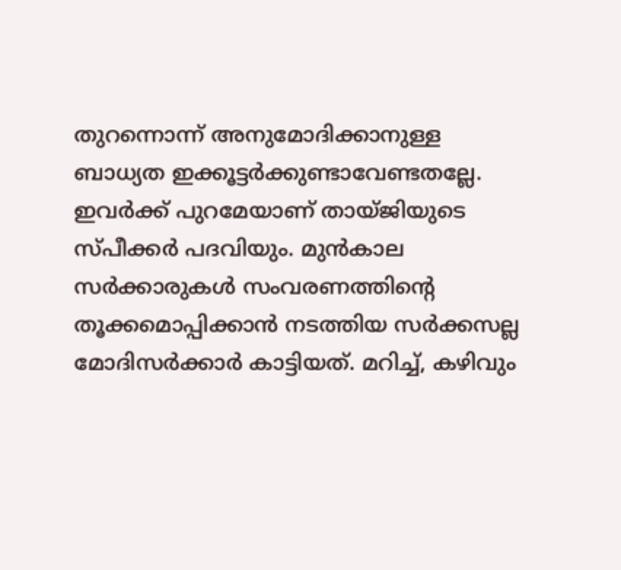തുറന്നൊന്ന്‌ അനുമോദിക്കാനുള്ള ബാധ്യത ഇക്കൂട്ടര്‍ക്കുണ്ടാവേണ്ടതല്ലേ. ഇവര്‍ക്ക്‌ പുറമേയാണ്‌ തായ്ജിയുടെ സ്പീക്കര്‍ പദവിയും. മുന്‍കാല സര്‍ക്കാരുകള്‍ സംവരണത്തിന്റെ തൂക്കമൊപ്പിക്കാന്‍ നടത്തിയ സര്‍ക്കസല്ല മോദിസര്‍ക്കാര്‍ കാട്ടിയത്‌. മറിച്ച്‌, കഴിവും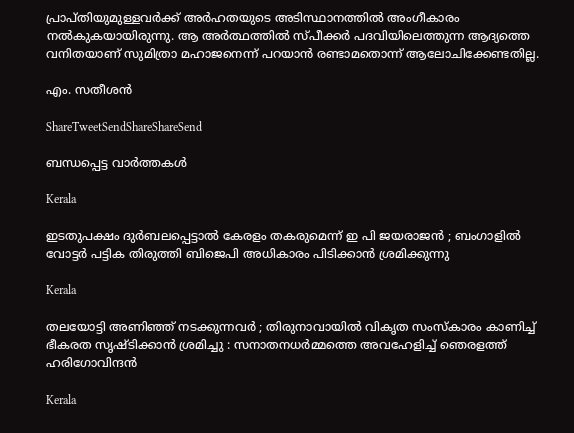പ്രാപ്തിയുമുള്ളവര്‍ക്ക്‌ അര്‍ഹതയുടെ അടിസ്ഥാനത്തില്‍ അംഗീകാരം നല്‍കുകയായിരുന്നു. ആ അര്‍ത്ഥത്തില്‍ സ്പീക്കര്‍ പദവിയിലെത്തുന്ന ആദ്യത്തെ വനിതയാണ്‌ സുമിത്രാ മഹാജനെന്ന്‌ പറയാന്‍ രണ്ടാമതൊന്ന്‌ ആലോചിക്കേണ്ടതില്ല.

എം. സതീശന്‍

ShareTweetSendShareShareSend

ബന്ധപ്പെട്ട വാര്‍ത്തകള്‍

Kerala

ഇടതുപക്ഷം ദുർബലപ്പെട്ടാൽ കേരളം തകരുമെന്ന് ഇ പി ജയരാജൻ ; ബംഗാളിൽ വോട്ടർ പട്ടിക തിരുത്തി ബിജെപി അധികാരം പിടിക്കാൻ ശ്രമിക്കുന്നു

Kerala

തലയോട്ടി അണിഞ്ഞ് നടക്കുന്നവർ ; തിരുനാവായിൽ വികൃത സംസ്കാരം കാണിച്ച് ഭീകരത സൃഷ്ടിക്കാൻ ശ്രമിച്ചു : സനാതനധർമ്മത്തെ അവഹേളിച്ച് ഞെരളത്ത് ഹരിഗോവിന്ദൻ

Kerala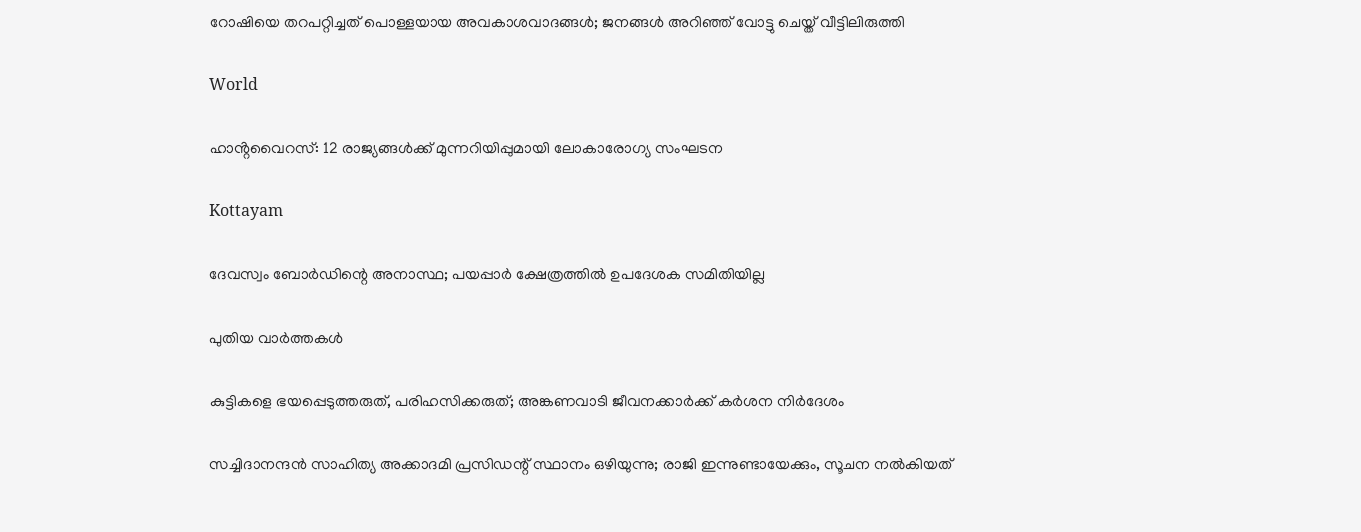റോഷിയെ തറപറ്റിച്ചത് പൊള്ളയായ അവകാശവാദങ്ങള്‍; ജനങ്ങള്‍ അറിഞ്ഞ് വോട്ടു ചെയ്ത് വീട്ടിലിരുത്തി

World

ഹാൻ്റവൈറസ്: 12 രാജ്യങ്ങൾക്ക് മുന്നറിയിപ്പുമായി ലോകാരോഗ്യ സംഘടന

Kottayam

ദേവസ്വം ബോര്‍ഡിന്റെ അനാസ്ഥ; പയപ്പാര്‍ ക്ഷേത്രത്തില്‍ ഉപദേശക സമിതിയില്ല

പുതിയ വാര്‍ത്തകള്‍

കുട്ടികളെ ഭയപ്പെടുത്തരുത്, പരിഹസിക്കരുത്; അങ്കണവാടി ജീവനക്കാർക്ക് കർശന നിർദേശം

സച്ചിദാനന്ദൻ സാഹിത്യ അക്കാദമി പ്രസിഡന്റ് സ്ഥാനം ഒഴിയുന്നു; രാജി ഇന്നുണ്ടായേക്കും, സൂചന നൽകിയത്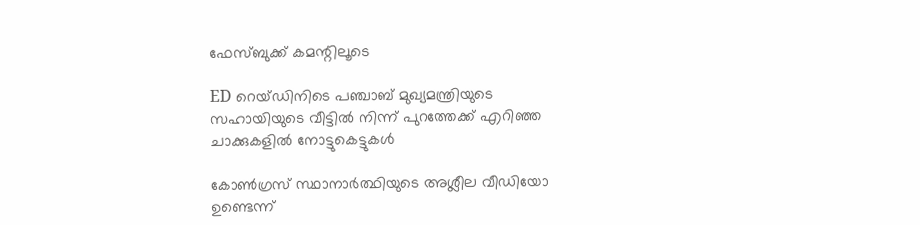ഫേസ്ബുക്ക് കമന്റിലൂടെ

ED റെയ്ഡിനിടെ പഞ്ചാബ് മുഖ്യമന്ത്രിയുടെ സഹായിയുടെ വീട്ടിൽ നിന്ന് പുറത്തേക്ക് എറിഞ്ഞ ചാക്കുകളിൽ നോട്ടുകെട്ടുകൾ

കോൺഗ്രസ് സ്ഥാനാർത്ഥിയുടെ അശ്ലീല വീഡിയോ ഉണ്ടെന്ന്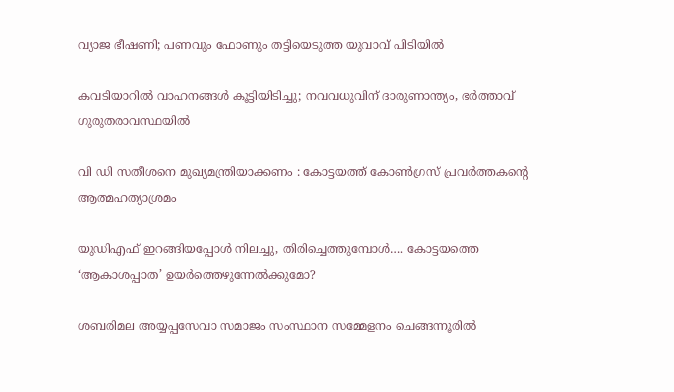വ്യാജ ഭീഷണി; പണവും ഫോണും തട്ടിയെടുത്ത യുവാവ് പിടിയിൽ

കവടിയാറിൽ വാഹനങ്ങൾ കൂട്ടിയിടിച്ചു; നവവധുവിന് ദാരുണാന്ത്യം, ഭർത്താവ് ഗുരുതരാവസ്ഥയിൽ

വി ഡി സതീശനെ മുഖ്യമന്ത്രിയാക്കണം : കോട്ടയത്ത് കോൺഗ്രസ് പ്രവർത്തകന്റെ ആത്മഹത്യാശ്രമം

യുഡിഎഫ് ഇറങ്ങിയപ്പോള്‍ നിലച്ചു, തിരിച്ചെത്തുമ്പോള്‍…. കോട്ടയത്തെ ‘ആകാശപ്പാത’ ഉയര്‍ത്തെഴുന്നേല്‍ക്കുമോ?

ശബരിമല അയ്യപ്പസേവാ സമാജം സംസ്ഥാന സമ്മേളനം ചെങ്ങന്നൂരില്‍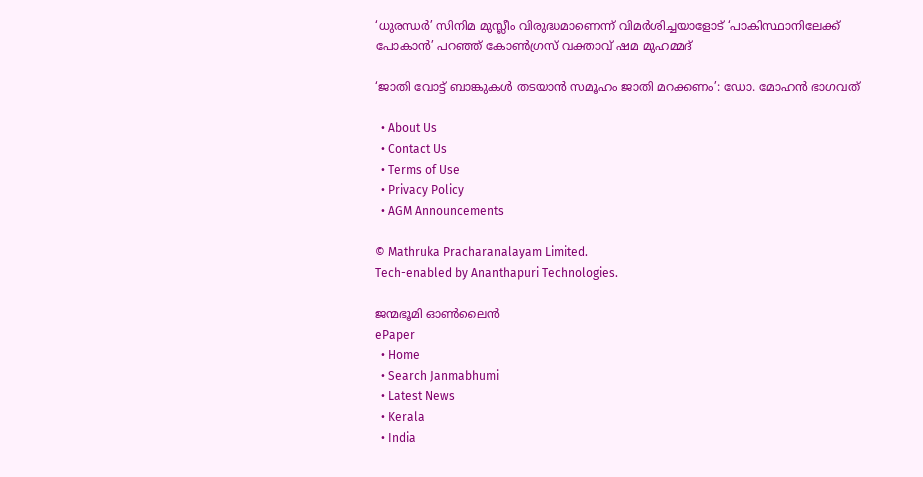‘ധുരന്ധർ’ സിനിമ മുസ്ലീം വിരുദ്ധമാണെന്ന് വിമർശിച്ചയാളോട് ‘പാകിസ്ഥാനിലേക്ക് പോകാൻ’ പറഞ്ഞ് കോൺഗ്രസ് വക്താവ് ഷമ മുഹമ്മദ്

‘ജാതി വോട്ട് ബാങ്കുകള്‍ തടയാന്‍ സമൂഹം ജാതി മറക്കണം’: ഡോ. മോഹന്‍ ഭാഗവത്

  • About Us
  • Contact Us
  • Terms of Use
  • Privacy Policy
  • AGM Announcements

© Mathruka Pracharanalayam Limited.
Tech-enabled by Ananthapuri Technologies.

ജന്മഭൂമി ഓണ്‍ലൈന്‍
ePaper
  • Home
  • Search Janmabhumi
  • Latest News
  • Kerala
  • India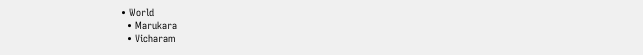• World
  • Marukara
  • Vicharam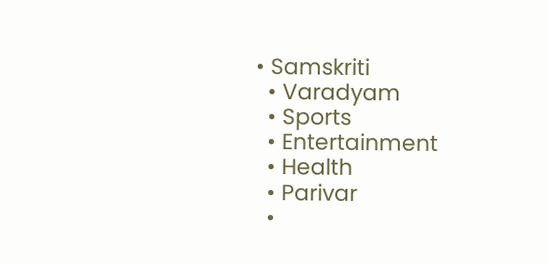• Samskriti
  • Varadyam
  • Sports
  • Entertainment
  • Health
  • Parivar
  •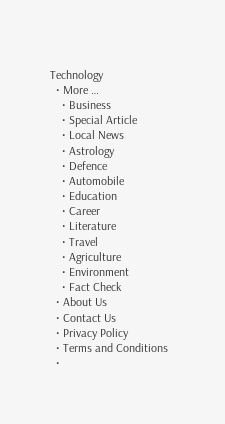Technology
  • More …
    • Business
    • Special Article
    • Local News
    • Astrology
    • Defence
    • Automobile
    • Education
    • Career
    • Literature
    • Travel
    • Agriculture
    • Environment
    • Fact Check
  • About Us
  • Contact Us
  • Privacy Policy
  • Terms and Conditions
  •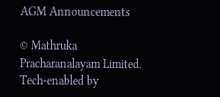AGM Announcements

© Mathruka Pracharanalayam Limited.
Tech-enabled by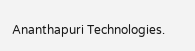Ananthapuri Technologies.